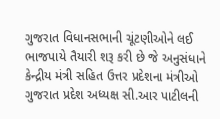ગુજરાત વિધાનસભાની ચૂંટણીઓને લઈ ભાજપાયે તૈયારી શરૂ કરી છે જે અનુસંધાને કેન્દ્રીય મંત્રી સહિત ઉત્તર પ્રદેશના મંત્રીઓ ગુજરાત પ્રદેશ અધ્યક્ષ સી.આર પાટીલની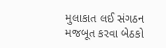મુલાકાત લઈ સંગઠન મજબૂત કરવા બેઠકો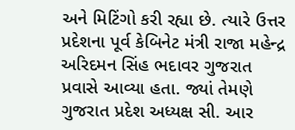અને મિટિંગો કરી રહ્યા છે. ત્યારે ઉત્તર પ્રદેશના પૂર્વ કેબિનેટ મંત્રી રાજા મહેન્દ્ર અરિદમન સિંહ ભદાવર ગુજરાત પ્રવાસે આવ્યા હતા. જ્યાં તેમણે ગુજરાત પ્રદેશ અધ્યક્ષ સી. આર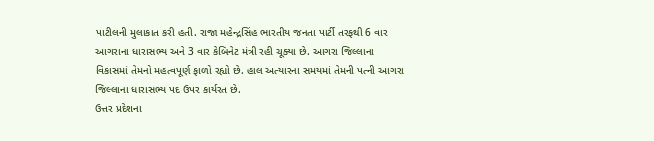પાટીલની મુલાકાત કરી હતી. રાજા મહેન્દ્રસિંહ ભારતીય જનતા પાર્ટી તરફથી 6 વાર આગરાના ધારાસભ્ય અને 3 વાર કેબિનેટ મંત્રી રહી ચૂક્યા છે. આગરા જિલ્લાના વિકાસમાં તેમનો મહત્વપૂર્ણ ફાળો રહ્યો છે. હાલ અત્યારના સમયમાં તેમની પત્ની આગરા જિલ્લાના ધારાસભ્ય પદ ઉપર કાર્યરત છે.
ઉત્તર પ્રદેશના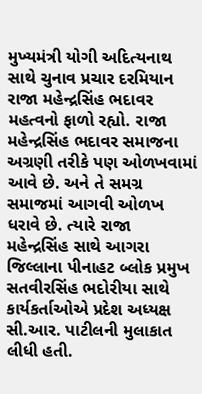મુખ્યમંત્રી યોગી અદિત્યનાથ સાથે ચુનાવ પ્રચાર દરમિયાન રાજા મહેન્દ્રસિંહ ભદાવર મહત્વનો ફાળો રહ્યો. રાજા મહેન્દ્રસિંહ ભદાવર સમાજના અગ્રણી તરીકે પણ ઓળખવામાં આવે છે. અને તે સમગ્ર સમાજમાં આગવી ઓળખ ધરાવે છે. ત્યારે રાજા મહેન્દ્રસિંહ સાથે આગરા જિલ્લાના પીનાહટ બ્લોક પ્રમુખ સતવીરસિંહ ભદોરીયા સાથે કાર્યકર્તાઓએ પ્રદેશ અધ્યક્ષ સી.આર. પાટીલની મુલાકાત લીધી હતી.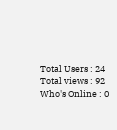Total Users : 24
Total views : 92
Who's Online : 0